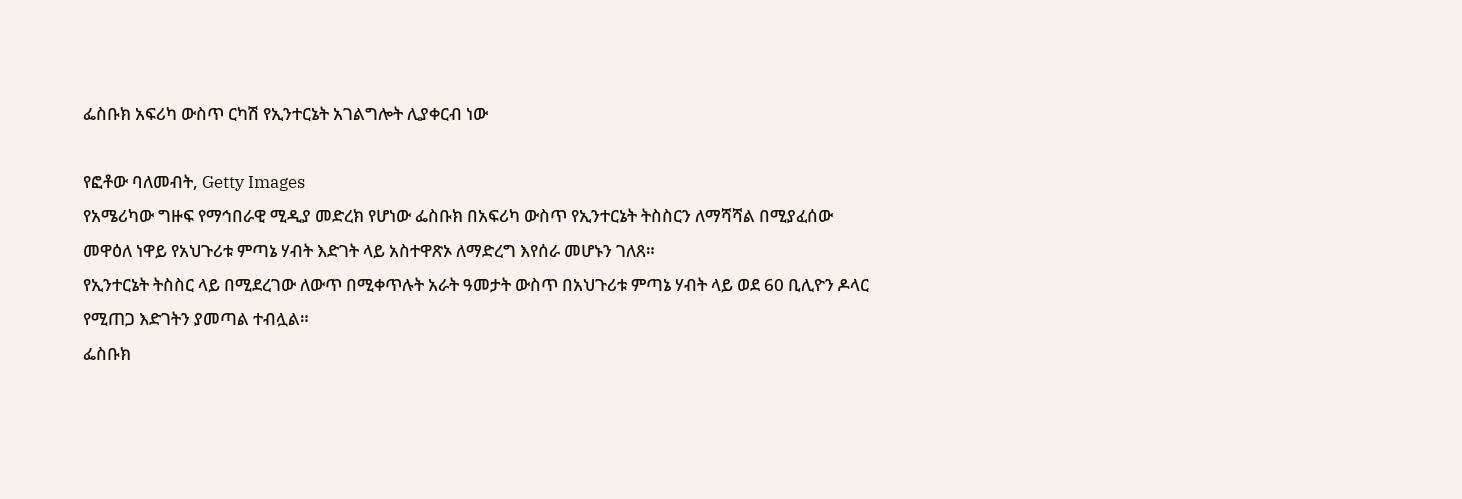ፌስቡክ አፍሪካ ውስጥ ርካሽ የኢንተርኔት አገልግሎት ሊያቀርብ ነው

የፎቶው ባለመብት, Getty Images
የአሜሪካው ግዙፍ የማኅበራዊ ሚዲያ መድረክ የሆነው ፌስቡክ በአፍሪካ ውስጥ የኢንተርኔት ትስስርን ለማሻሻል በሚያፈሰው መዋዕለ ነዋይ የአህጉሪቱ ምጣኔ ሃብት እድገት ላይ አስተዋጽኦ ለማድረግ እየሰራ መሆኑን ገለጸ።
የኢንተርኔት ትስስር ላይ በሚደረገው ለውጥ በሚቀጥሉት አራት ዓመታት ውስጥ በአህጉሪቱ ምጣኔ ሃብት ላይ ወደ 60 ቢሊዮን ዶላር የሚጠጋ እድገትን ያመጣል ተብሏል።
ፌስቡክ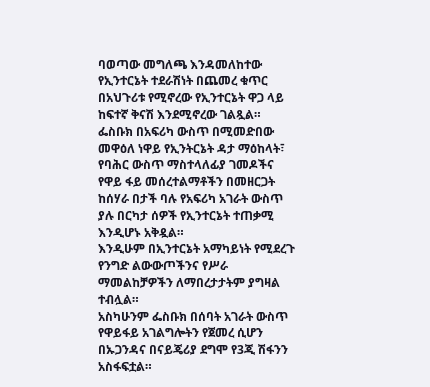ባወጣው መግለጫ እንዳመለከተው የኢንተርኔት ተደራሽነት በጨመረ ቁጥር በአህጉሪቱ የሚኖረው የኢንተርኔት ዋጋ ላይ ከፍተኛ ቅናሽ እንደሚኖረው ገልጿል።
ፌስቡክ በአፍሪካ ውስጥ በሚመድበው መዋዕለ ነዋይ የኢንትርኔት ዳታ ማዕከላት፣ የባሕር ውስጥ ማስተላለፊያ ገመዶችና የዋይ ፋይ መሰረተልማቶችን በመዘርጋት ከሰሃራ በታች ባሉ የአፍሪካ አገራት ውስጥ ያሉ በርካታ ሰዎች የኢንተርኔት ተጠቃሚ እንዲሆኑ አቅዷል።
እንዲሁም በኢንተርኔት አማካይነት የሚደረጉ የንግድ ልውውጦችንና የሥራ ማመልከቻዎችን ለማበረታታትም ያግዛል ተብሏል።
አስካሁንም ፌስቡክ በሰባት አገራት ውስጥ የዋይፋይ አገልግሎትን የጀመረ ሲሆን በኡጋንዳና በናይጄሪያ ደግሞ የ3ጂ ሽፋንን አስፋፍቷል።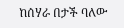ከሰሃራ በታች ባለው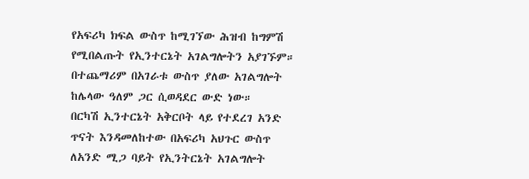የአፍሪካ ክፍል ውስጥ ከሚገኘው ሕዝብ ከግምሽ የሚበልጡት የኢንተርኔት አገልግሎትን አያገኙም። በተጨማሪም በአገራቱ ውስጥ ያለው አገልግሎት ከሌላው ዓለም ጋር ሲወዳደር ውድ ነው።
በርካሽ ኢንተርኔት አቅርቦት ላይ የተደረገ አንድ ጥናት እንዳመለከተው በአፍሪካ አህጉር ውስጥ ለአንድ ሚጋ ባይት የኢንትርኔት አገልግሎት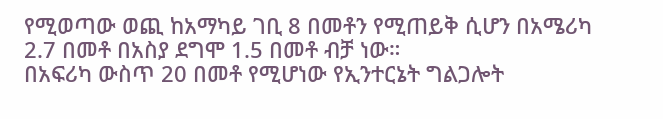የሚወጣው ወጪ ከአማካይ ገቢ 8 በመቶን የሚጠይቅ ሲሆን በአሜሪካ 2.7 በመቶ በአስያ ደግሞ 1.5 በመቶ ብቻ ነው።
በአፍሪካ ውስጥ 20 በመቶ የሚሆነው የኢንተርኔት ግልጋሎት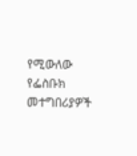የሚውለው የፌስቡክ መተግበሪያዎች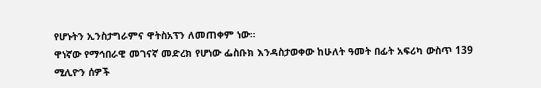የሆኑትን ኢንስታግራምና ዋትስአፕን ለመጠቀም ነው።
ዋነኛው የማኅበራዊ መገናኛ መድረክ የሆነው ፌስቡክ እንዳስታወቀው ከሁለት ዓመት በፊት አፍሪካ ውስጥ 139 ሚሊዮን ሰዎች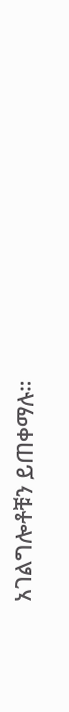አገልግሎቶቹን ይጠቀማሉ።